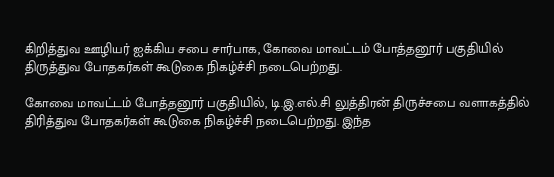கிறித்துவ ஊழியர் ஐக்கிய சபை சார்பாக, கோவை மாவட்டம் போத்தனூர் பகுதியில் திருத்துவ போதகர்கள் கூடுகை நிகழ்ச்சி நடைபெற்றது.

கோவை மாவட்டம் போத்தனூர் பகுதியில், டி.இ.எல்.சி லுத்திரன் திருச்சபை வளாகத்தில் திரித்துவ போதகர்கள் கூடுகை நிகழ்ச்சி நடைபெற்றது. இந்த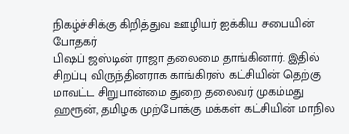நிகழ்ச்சிக்கு கிறித்துவ ஊழியர் ஐக்கிய சபையின் போதகர்
பிஷப் ஜஸ்டின் ராஜா தலைமை தாங்கினார். இதில் சிறப்பு விருந்தினராக காங்கிரஸ் கட்சியின் தெற்கு மாவட்ட சிறுபான்மை துறை தலைவர் முகம்மது ஹரூன், தமிழக முற்போக்கு மக்கள் கட்சியின் மாநில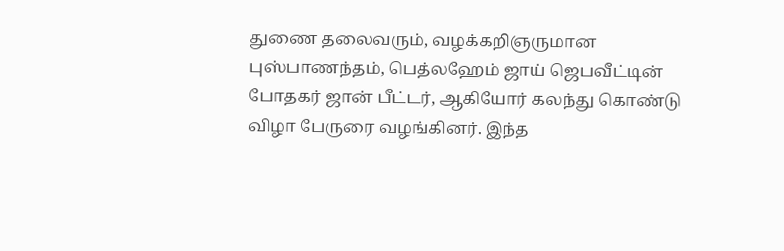துணை தலைவரும், வழக்கறிஞருமான புஸ்பாணந்தம், பெத்லஹேம் ஜாய் ஜெபவீட்டின் போதகர் ஜான் பீட்டர், ஆகியோர் கலந்து கொண்டு விழா பேருரை வழங்கினர். இந்த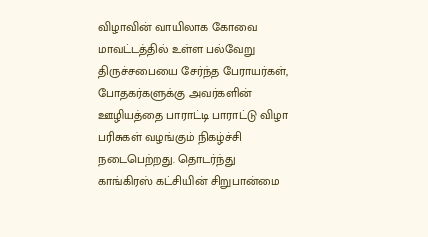விழாவின் வாயிலாக கோவை மாவட்டத்தில் உள்ள பல்வேறு திருச்சபையை சேர்ந்த பேராயர்கள், போதகர்களுக்கு அவர்களின் ஊழியத்தை பாராட்டி பாராட்டு விழா பரிசுகள் வழங்கும் நிகழ்ச்சி நடைபெற்றது. தொடர்ந்து காங்கிரஸ் கட்சியின் சிறுபான்மை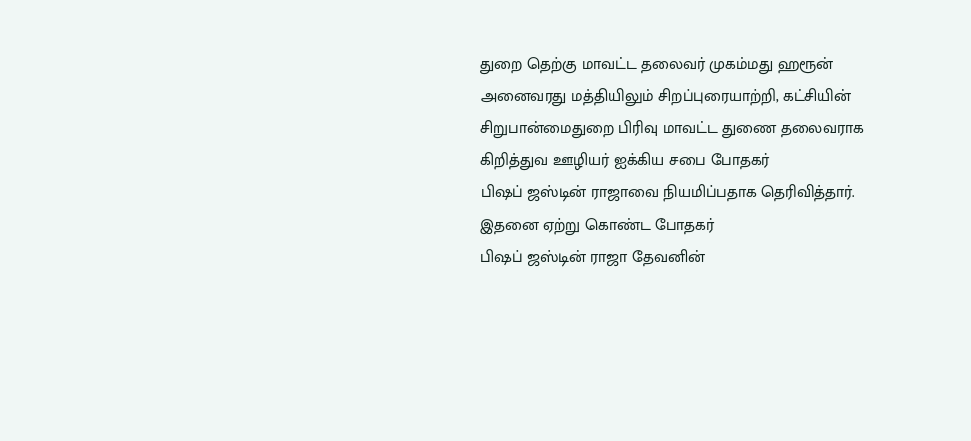துறை தெற்கு மாவட்ட தலைவர் முகம்மது ஹரூன் அனைவரது மத்தியிலும் சிறப்புரையாற்றி, கட்சியின் சிறுபான்மைதுறை பிரிவு மாவட்ட துணை தலைவராக
கிறித்துவ ஊழியர் ஐக்கிய சபை போதகர்
பிஷப் ஜஸ்டின் ராஜாவை நியமிப்பதாக தெரிவித்தார். இதனை ஏற்று கொண்ட போதகர்
பிஷப் ஜஸ்டின் ராஜா தேவனின்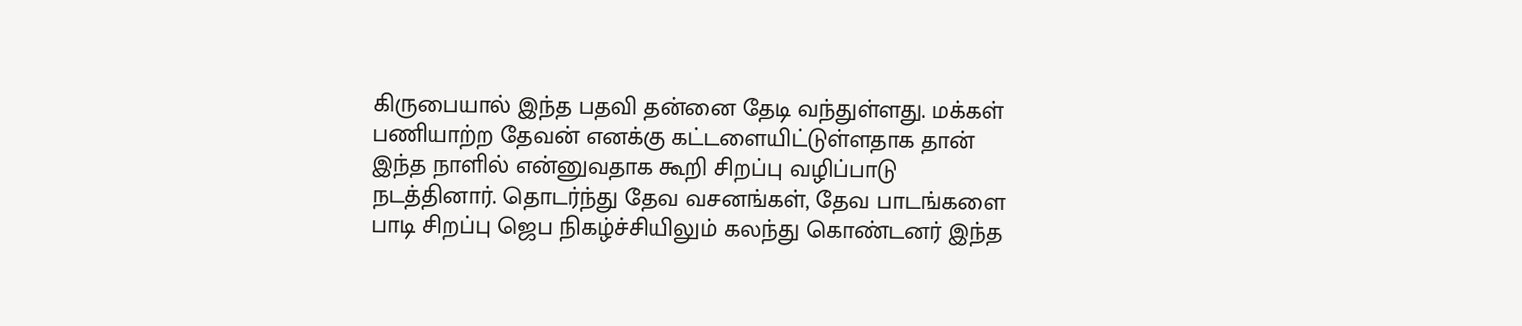கிருபையால் இந்த பதவி தன்னை தேடி வந்துள்ளது. மக்கள் பணியாற்ற தேவன் எனக்கு கட்டளையிட்டுள்ளதாக தான் இந்த நாளில் என்னுவதாக கூறி சிறப்பு வழிப்பாடு நடத்தினார். தொடர்ந்து தேவ வசனங்கள், தேவ பாடங்களை பாடி சிறப்பு ஜெப நிகழ்ச்சியிலும் கலந்து கொண்டனர் இந்த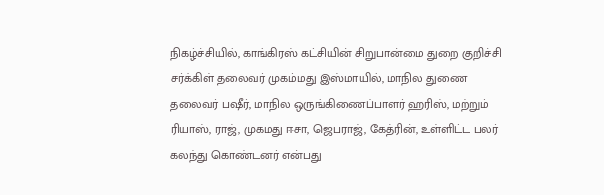நிகழ்ச்சியில், காங்கிரஸ் கட்சியின் சிறுபான்மை துறை குறிச்சி சர்க்கிள் தலைவர் முகம்மது இஸ்மாயில், மாநில துணை தலைவர் பஷீர், மாநில ஒருங்கிணைப்பாளர் ஹரிஸ், மற்றும் ரியாஸ், ராஜ், முகமது ஈசா, ஜெபராஜ், கேத்ரின், உள்ளிட்ட பலர் கலந்து கொண்டனர் என்பது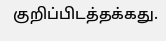குறிப்பிடத்தக்கது.